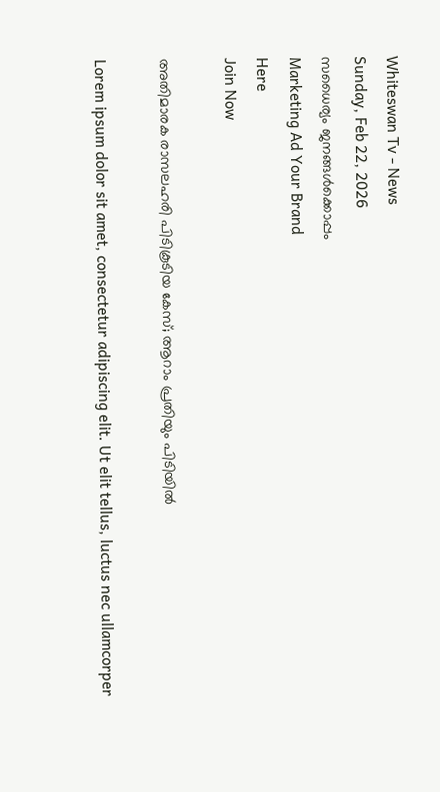Whiteswan Tv - News
Sunday, Feb 22, 2026
സധൈര്യം ജനങ്ങൾക്കൊപ്പം
Marketing Ad Your Brand
Here
Join Now

അതിമാരക രാസലഹരി പിടികൂടിയ കേസ്; ആറാം പ്രതിയും പിടിയിൽ

Lorem ipsum dolor sit amet, consectetur adipiscing elit. Ut elit tellus, luctus nec ullamcorper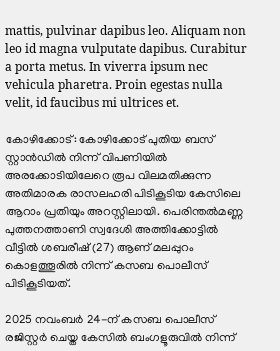mattis, pulvinar dapibus leo. Aliquam non leo id magna vulputate dapibus. Curabitur a porta metus. In viverra ipsum nec vehicula pharetra. Proin egestas nulla velit, id faucibus mi ultrices et.

കോഴിക്കോട്: കോഴിക്കോട് പുതിയ ബസ് സ്റ്റാൻഡിൽ നിന്ന് വിപണിയിൽ അരക്കോടിയിലേറെ രൂപ വിലമതിക്കുന്ന അതിമാരക രാസലഹരി പിടികൂടിയ കേസിലെ ആറാം പ്രതിയും അറസ്റ്റിലായി. പെരിന്തൽമണ്ണ പുത്തനത്താണി സ്വദേശി അത്തിക്കോട്ടിൽ വീട്ടിൽ ശബരീഷ് (27) ആണ് മലപ്പുറം കൊളത്തൂരിൽ നിന്ന് കസബ പൊലീസ് പിടികൂടിയത്.

2025 നവംബർ 24-ന് കസബ പൊലീസ് രജിസ്റ്റർ ചെയ്ത കേസിൽ ബംഗളൂരുവിൽ നിന്ന്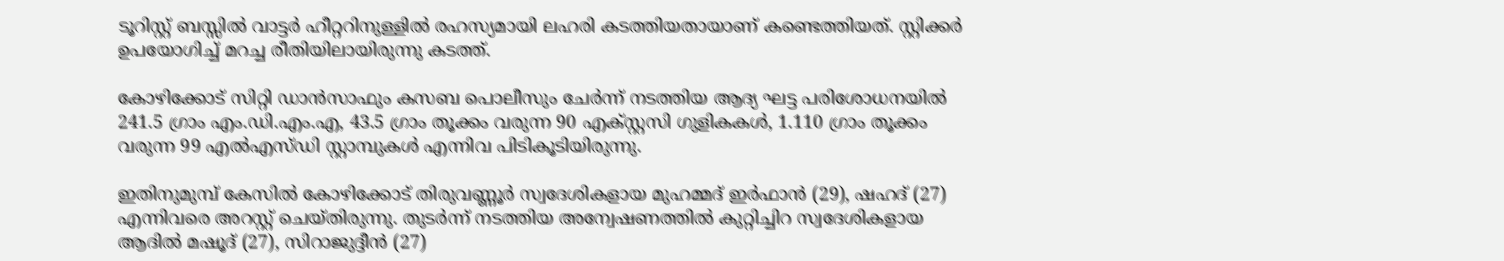ടൂറിസ്റ്റ് ബസ്സിൽ വാട്ടർ ഹീറ്ററിനുള്ളിൽ രഹസ്യമായി ലഹരി കടത്തിയതായാണ് കണ്ടെത്തിയത്. സ്റ്റിക്കർ ഉപയോഗിച്ച് മറച്ച രീതിയിലായിരുന്നു കടത്ത്.

കോഴിക്കോട് സിറ്റി ഡാൻസാഫും കസബ പൊലീസും ചേർന്ന് നടത്തിയ ആദ്യ ഘട്ട പരിശോധനയിൽ 241.5 ഗ്രാം എം.ഡി.എം.എ, 43.5 ഗ്രാം തൂക്കം വരുന്ന 90 എക്സ്റ്റസി ഗുളികകൾ, 1.110 ഗ്രാം തൂക്കം വരുന്ന 99 എൽഎസ്ഡി സ്റ്റാമ്പുകൾ എന്നിവ പിടികൂടിയിരുന്നു.

ഇതിനുമുമ്പ് കേസിൽ കോഴിക്കോട് തിരുവണ്ണൂർ സ്വദേശികളായ മുഹമ്മദ് ഇർഫാൻ (29), ഷഹദ് (27) എന്നിവരെ അറസ്റ്റ് ചെയ്തിരുന്നു. തുടർന്ന് നടത്തിയ അന്വേഷണത്തിൽ കുറ്റിച്ചിറ സ്വദേശികളായ ആദിൽ മഷൂദ് (27), സിറാജുദ്ദീൻ (27)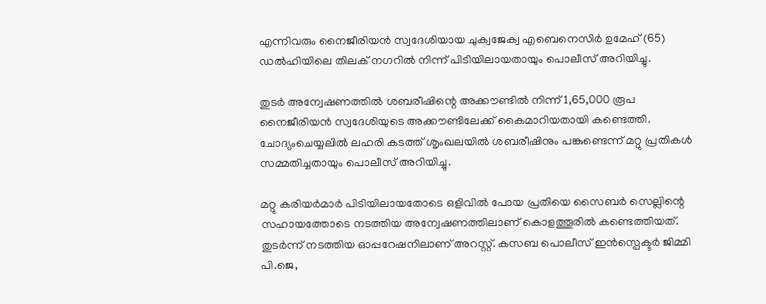എന്നിവരും നൈജീരിയൻ സ്വദേശിയായ ചുക്വജേക്വ എബെനെസിർ ഉമേഹ് (65) ഡൽഹിയിലെ തിലക് നഗറിൽ നിന്ന് പിടിയിലായതായും പൊലീസ് അറിയിച്ചു.

തുടർ അന്വേഷണത്തിൽ ശബരീഷിന്റെ അക്കൗണ്ടിൽ നിന്ന് 1,65,000 രൂപ നൈജീരിയൻ സ്വദേശിയുടെ അക്കൗണ്ടിലേക്ക് കൈമാറിയതായി കണ്ടെത്തി. ചോദ്യംചെയ്യലിൽ ലഹരി കടത്ത് ശൃംഖലയിൽ ശബരീഷിനും പങ്കുണ്ടെന്ന് മറ്റു പ്രതികൾ സമ്മതിച്ചതായും പൊലീസ് അറിയിച്ചു.

മറ്റു കരിയർമാർ പിടിയിലായതോടെ ഒളിവിൽ പോയ പ്രതിയെ സൈബർ സെല്ലിന്റെ സഹായത്തോടെ നടത്തിയ അന്വേഷണത്തിലാണ് കൊളത്തൂരിൽ കണ്ടെത്തിയത്. തുടർന്ന് നടത്തിയ ഓപ്പറേഷനിലാണ് അറസ്റ്റ്. കസബ പൊലീസ് ഇൻസ്പെക്ടർ ജിമ്മി പി.ജെ,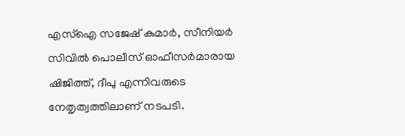എസ്ഐ സജേഷ് കുമാർ, സീനിയർ സിവിൽ പൊലീസ് ഓഫീസർമാരായ ഷിജിത്ത്, ദീപു എന്നിവരുടെ നേതൃത്വത്തിലാണ് നടപടി.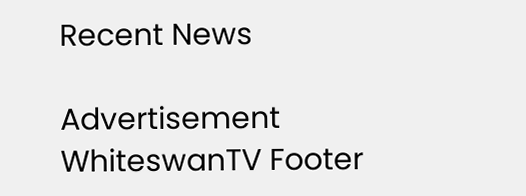Recent News

Advertisement
WhiteswanTV Footer